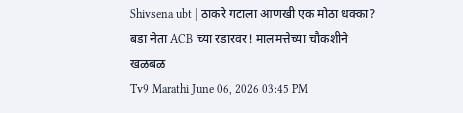Shivsena ubt | ठाकरे गटाला आणखी एक मोठा धक्का? बडा नेता ACB च्या रडारवर! मालमत्तेच्या चौकशीने खळबळ
Tv9 Marathi June 06, 2026 03:45 PM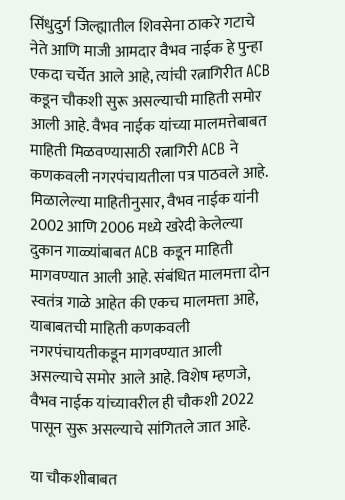सिंधुदुर्ग जिल्ह्यातील शिवसेना ठाकरे गटाचे नेते आणि माजी आमदार वैभव नाईक हे पुन्हा एकदा चर्चेत आले आहे, त्यांची रत्नागिरीत ACB कडून चौकशी सुरू असल्याची माहिती समोर आली आहे. वैभव नाईक यांच्या मालमत्तेबाबत माहिती मिळवण्यासाठी रत्नागिरी ACB ने कणकवली नगरपंचायतीला पत्र पाठवले आहे. मिळालेल्या माहितीनुसार, वैभव नाईक यांनी 2002 आणि 2006 मध्ये खरेदी केलेल्या दुकान गाळ्यांबाबत ACB कडून माहिती मागवण्यात आली आहे. संबंधित मालमत्ता दोन स्वतंत्र गाळे आहेत की एकच मालमत्ता आहे, याबाबतची माहिती कणकवली नगरपंचायतीकडून मागवण्यात आली असल्याचे समोर आले आहे. विशेष म्हणजे, वैभव नाईक यांच्यावरील ही चौकशी 2022 पासून सुरू असल्याचे सांगितले जात आहे.

या चौकशीबाबत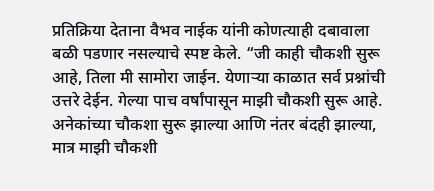प्रतिक्रिया देताना वैभव नाईक यांनी कोणत्याही दबावाला बळी पडणार नसल्याचे स्पष्ट केले. “जी काही चौकशी सुरू आहे, तिला मी सामोरा जाईन. येणाऱ्या काळात सर्व प्रश्नांची उत्तरे देईन. गेल्या पाच वर्षांपासून माझी चौकशी सुरू आहे. अनेकांच्या चौकशा सुरू झाल्या आणि नंतर बंदही झाल्या, मात्र माझी चौकशी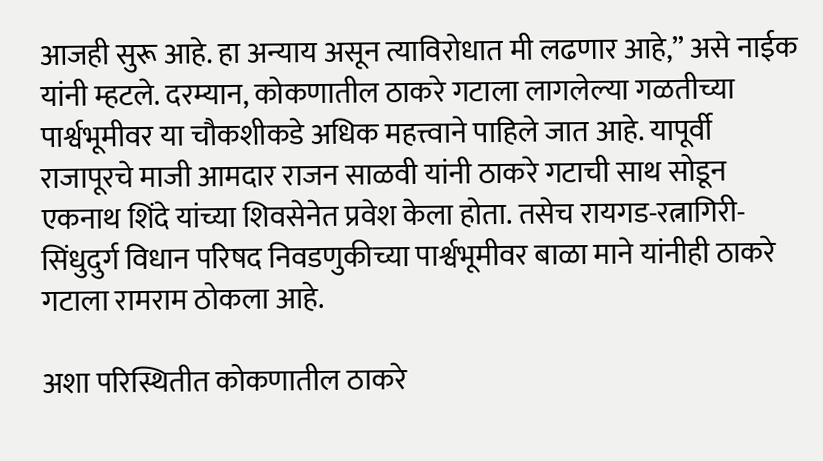आजही सुरू आहे. हा अन्याय असून त्याविरोधात मी लढणार आहे,” असे नाईक यांनी म्हटले. दरम्यान, कोकणातील ठाकरे गटाला लागलेल्या गळतीच्या पार्श्वभूमीवर या चौकशीकडे अधिक महत्त्वाने पाहिले जात आहे. यापूर्वी राजापूरचे माजी आमदार राजन साळवी यांनी ठाकरे गटाची साथ सोडून एकनाथ शिंदे यांच्या शिवसेनेत प्रवेश केला होता. तसेच रायगड-रत्नागिरी-सिंधुदुर्ग विधान परिषद निवडणुकीच्या पार्श्वभूमीवर बाळा माने यांनीही ठाकरे गटाला रामराम ठोकला आहे.

अशा परिस्थितीत कोकणातील ठाकरे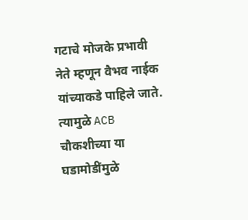गटाचे मोजके प्रभावी नेते म्हणून वैभव नाईक यांच्याकडे पाहिले जाते. त्यामुळे ACB चौकशीच्या या घडामोडींमुळे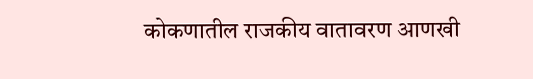कोकणातील राजकीय वातावरण आणखी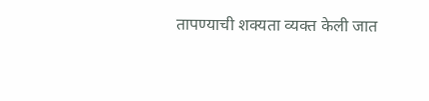तापण्याची शक्यता व्यक्त केली जात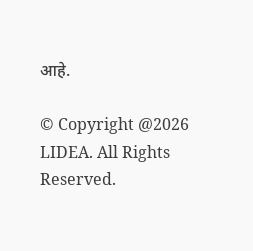आहे.

© Copyright @2026 LIDEA. All Rights Reserved.